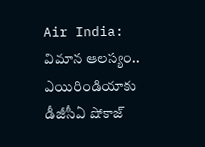Air India: విమాన ఆలస్యం.. ఎయిరిండియాకు డీజీసీఏ షోకాజ్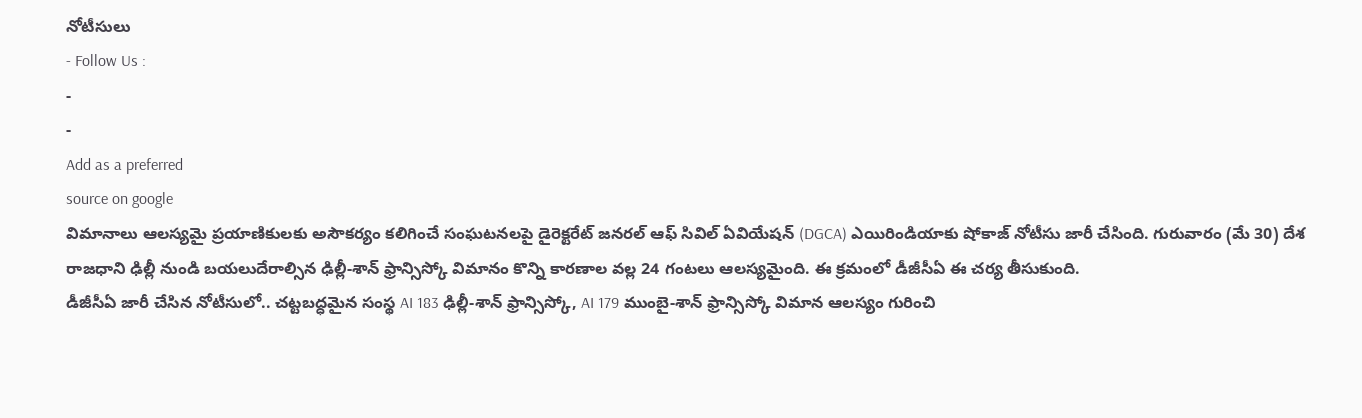నోటీసులు
- Follow Us :
-
-
Add as a preferred
source on google
విమానాలు ఆలస్యమై ప్రయాణికులకు అసౌకర్యం కలిగించే సంఘటనలపై డైరెక్టరేట్ జనరల్ ఆఫ్ సివిల్ ఏవియేషన్ (DGCA) ఎయిరిండియాకు షోకాజ్ నోటీసు జారీ చేసింది. గురువారం (మే 30) దేశ రాజధాని ఢిల్లీ నుండి బయలుదేరాల్సిన ఢిల్లీ-శాన్ ఫ్రాన్సిస్కో విమానం కొన్ని కారణాల వల్ల 24 గంటలు ఆలస్యమైంది. ఈ క్రమంలో డీజీసీఏ ఈ చర్య తీసుకుంది.
డీజీసీఏ జారీ చేసిన నోటీసులో.. చట్టబద్ధమైన సంస్థ AI 183 ఢిల్లీ-శాన్ ఫ్రాన్సిస్కో, AI 179 ముంబై-శాన్ ఫ్రాన్సిస్కో విమాన ఆలస్యం గురించి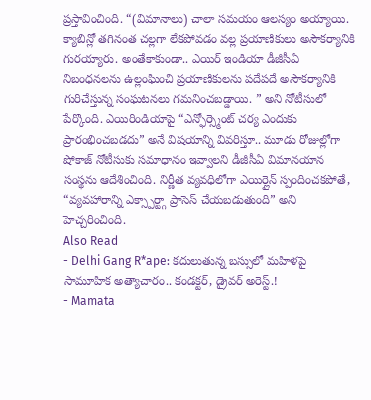ప్రస్తావించింది. “(విమానాలు) చాలా సమయం ఆలస్యం అయ్యాయి. క్యాబిన్లో తగినంత చల్లగా లేకపోవడం వల్ల ప్రయాణికులు అసౌకర్యానికి గురయ్యారు. అంతేకాకుండా.. ఎయిర్ ఇండియా డీజీసీఏ నిబంధనలను ఉల్లంఘించి ప్రయాణికులను పదేపదే అసౌకర్యానికి గురిచేస్తున్న సంఘటనలు గమనించబడ్డాయి. ” అని నోటీసులో పేర్కొంది. ఎయిరిండియాపై “ఎన్ఫోర్స్మెంట్ చర్య ఎందుకు ప్రారంభించబడదు” అనే విషయాన్ని వివరిస్తూ.. మూడు రోజుల్లోగా షోకాజ్ నోటీసుకు సమాధానం ఇవ్వాలని డీజీసీఏ విమానయాన సంస్థను ఆదేశించింది. నిర్ణీత వ్యవధిలోగా ఎయిర్లైన్ స్పందించకపోతే, “వ్యవహారాన్ని ఎక్స్పార్ట్గా ప్రాసెస్ చేయబడుతుంది” అని హెచ్చరించింది.
Also Read
- Delhi Gang R*ape: కదులుతున్న బస్సులో మహిళపై సామూహిక అత్యాచారం.. కండక్టర్, డ్రైవర్ అరెస్ట్.!
- Mamata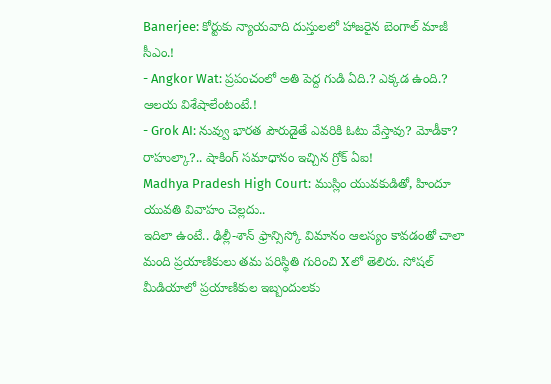Banerjee: కోర్టుకు న్యాయవాది దుస్తులలో హాజరైన బెంగాల్ మాజీ సీఎం.!
- Angkor Wat: ప్రపంచంలో అతి పెద్ద గుడి ఏది.? ఎక్కడ ఉంది.? ఆలయ విశేషాలేంటంటే.!
- Grok AI: నువ్వు భారత పౌరుడైతే ఎవరికి ఓటు వేస్తావు? మోడీకా? రాహుల్కా?.. షాకింగ్ సమాధానం ఇచ్చిన గ్రోక్ ఏఐ!
Madhya Pradesh High Court: ముస్లిం యువకుడితో, హిందూ యువతి వివాహం చెల్లదు..
ఇదిలా ఉంటే.. ఢిల్లీ-శాన్ ఫ్రాన్సిస్కో విమానం ఆలస్యం కావడంతో చాలా మంది ప్రయాణికులు తమ పరిస్థితి గురించి Xలో తెలిరు. సోషల్ మీడియాలో ప్రయాణికుల ఇబ్బందులకు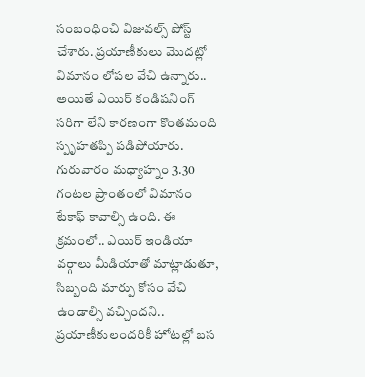సంబంధించి విజువల్స్ పోస్ట్ చేశారు. ప్రయాణీకులు మొదట్లో విమానం లోపల వేచి ఉన్నారు.. అయితే ఎయిర్ కండిషనింగ్ సరిగా లేని కారణంగా కొంతమంది స్పృహతప్పి పడిపోయారు. గురువారం మధ్యాహ్నం 3.30 గంటల ప్రాంతంలో విమానం టేకాఫ్ కావాల్సి ఉంది. ఈ క్రమంలో.. ఎయిర్ ఇండియా వర్గాలు మీడియాతో మాట్లాడుతూ, సిబ్బంది మార్పు కోసం వేచి ఉండాల్సి వచ్చిందని.. ప్రయాణీకులందరికీ హోటల్లో బస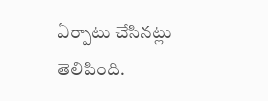ఏర్పాటు చేసినట్లు తెలిపింది.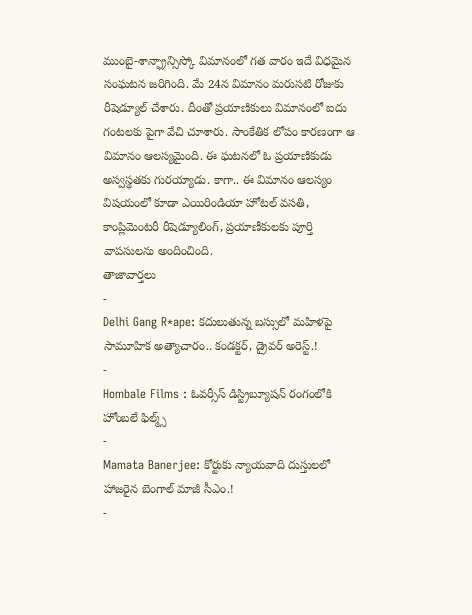ముంబై-శాన్ఫ్రాన్సిస్కో విమానంలో గత వారం ఇదే విధమైన సంఘటన జరిగింది. మే 24న విమానం మరుసటి రోజుకు రీషెడ్యూల్ చేశారు. దీంతో ప్రయాణికులు విమానంలో ఐదు గంటలకు పైగా వేచి చూశారు. సాంకేతిక లోపం కారణంగా ఆ విమానం ఆలస్యమైంది. ఈ ఘటనలో ఓ ప్రయాణికుడు అస్వస్థతకు గురయ్యాడు. కాగా.. ఈ విమానం ఆలస్యం విషయంలో కూడా ఎయిరిండియా హోటల్ వసతి, కాంప్లిమెంటరీ రీషెడ్యూలింగ్, ప్రయాణీకులకు పూర్తి వాపసులను అందించింది.
తాజావార్తలు
-
Delhi Gang R*ape: కదులుతున్న బస్సులో మహిళపై సామూహిక అత్యాచారం.. కండక్టర్, డ్రైవర్ అరెస్ట్.!
-
Hombale Films : ఓవర్సీస్ డిస్ట్రిబ్యూషన్ రంగంలోకి హోంబలే ఫిల్మ్స్
-
Mamata Banerjee: కోర్టుకు న్యాయవాది దుస్తులలో హాజరైన బెంగాల్ మాజీ సీఎం.!
-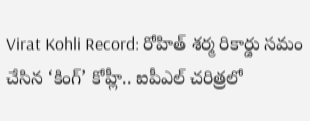Virat Kohli Record: రోహిత్ శర్మ రికార్డు సమం చేసిన ‘కింగ్’ కోహ్లీ.. ఐపీఎల్ చరిత్రలో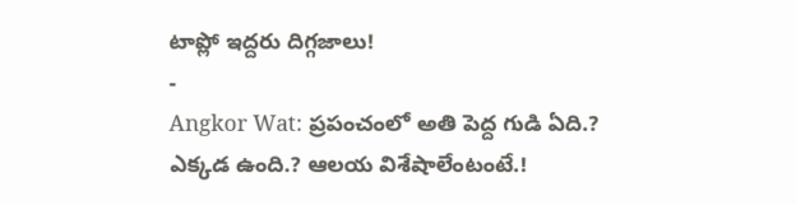టాప్లో ఇద్దరు దిగ్గజాలు!
-
Angkor Wat: ప్రపంచంలో అతి పెద్ద గుడి ఏది.? ఎక్కడ ఉంది.? ఆలయ విశేషాలేంటంటే.!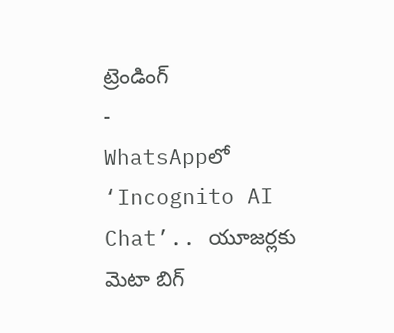ట్రెండింగ్
-
WhatsAppలో ‘Incognito AI Chat’.. యూజర్లకు మెటా బిగ్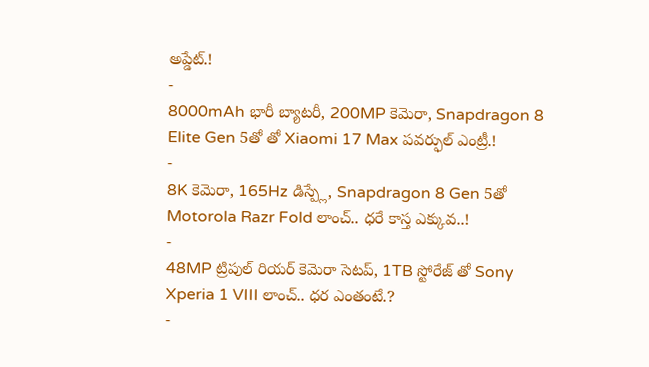అప్డేట్.!
-
8000mAh భారీ బ్యాటరీ, 200MP కెమెరా, Snapdragon 8 Elite Gen 5తో తో Xiaomi 17 Max పవర్ఫుల్ ఎంట్రీ.!
-
8K కెమెరా, 165Hz డిస్ప్లే, Snapdragon 8 Gen 5తో Motorola Razr Fold లాంచ్.. ధరే కాస్త ఎక్కువ..!
-
48MP ట్రిపుల్ రియర్ కెమెరా సెటప్, 1TB స్టోరేజ్ తో Sony Xperia 1 VIII లాంచ్.. ధర ఎంతంటే.?
-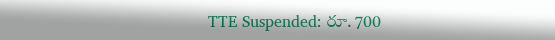TTE Suspended: రూ. 700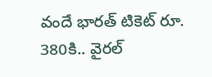వందే భారత్ టికెట్ రూ. 380కి.. వైరల్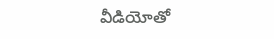వీడియోతో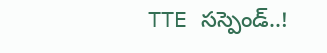TTE సస్పెండ్..!